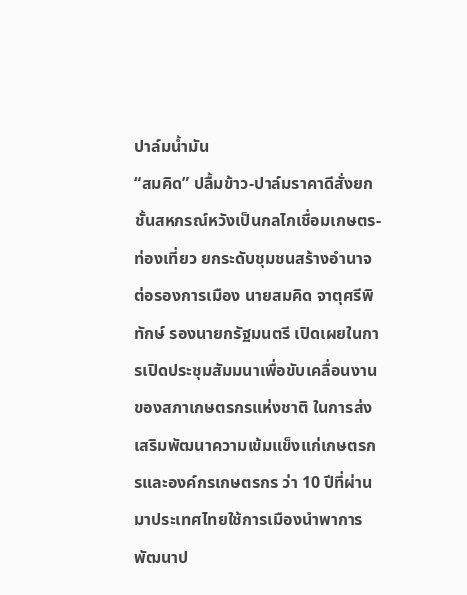ปาล์มน้ำมัน
“สมคิด” ปลื้มข้าว-ปาล์มราคาดีสั่งยกชั้นสหกรณ์หวังเป็นกลไกเชื่อมเกษตร-ท่องเที่ยว ยกระดับชุมชนสร้างอำนาจต่อรองการเมือง นายสมคิด จาตุศรีพิทักษ์ รองนายกรัฐมนตรี เปิดเผยในการเปิดประชุมสัมมนาเพื่อขับเคลื่อนงานของสภาเกษตรกรแห่งชาติ ในการส่งเสริมพัฒนาความเข้มแข็งแก่เกษตรกรและองค์กรเกษตรกร ว่า 10 ปีที่ผ่านมาประเทศไทยใช้การเมืองนำพาการพัฒนาป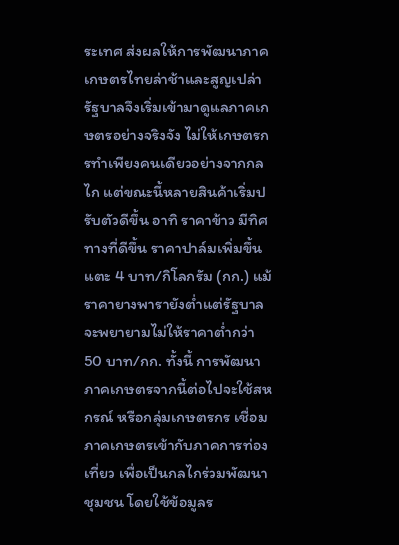ระเทศ ส่งผลให้การพัฒนาภาคเกษตรไทยล่าช้าและสูญเปล่า รัฐบาลจึงเริ่มเข้ามาดูแลภาคเกษตรอย่างจริงจัง ไม่ให้เกษตรกรทำเพียงคนเดียวอย่างจากกลไก แต่ขณะนี้หลายสินค้าเริ่มปรับตัวดีขึ้น อาทิ ราคาข้าว มีทิศทางที่ดีขึ้น ราคาปาล์มเพิ่มขึ้นแตะ 4 บาท/กิโลกรัม (กก.) แม้ราคายางพารายังต่ำแต่รัฐบาลจะพยายามไม่ให้ราคาต่ำกว่า 50 บาท/กก. ทั้งนี้ การพัฒนาภาคเกษตรจากนี้ต่อไปจะใช้สหกรณ์ หรือกลุ่มเกษตรกร เชื่อมภาคเกษตรเข้ากับภาคการท่องเที่ยว เพื่อเป็นกลไกร่วมพัฒนาชุมชน โดยใช้ข้อมูลร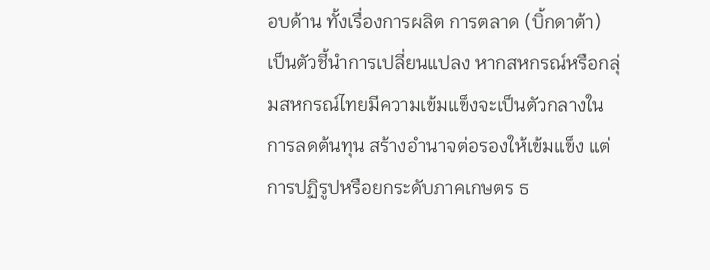อบด้าน ทั้งเรื่องการผลิต การตลาด (บิ้กดาต้า) เป็นตัวชี้นำการเปลี่ยนแปลง หากสหกรณ์หรือกลุ่มสหกรณ์ไทยมีความเข้มแข็งจะเป็นตัวกลางในการลดต้นทุน สร้างอำนาจต่อรองให้เข้มแข็ง แต่การปฏิรูปหรือยกระดับภาคเกษตร ธ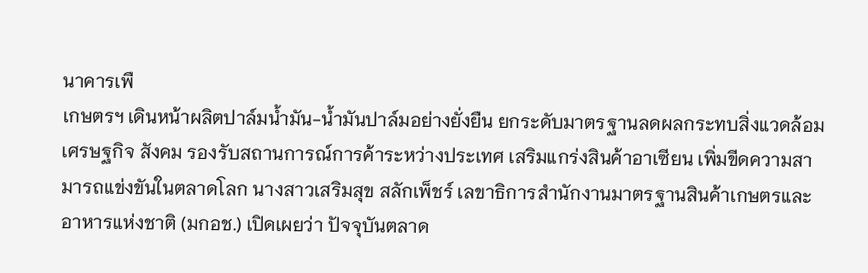นาคารเพื
เกษตรฯ เดินหน้าผลิตปาล์มน้ำมัน-น้ำมันปาล์มอย่างยั่งยืน ยกระดับมาตรฐานลดผลกระทบสิ่งแวดล้อม เศรษฐกิจ สังคม รองรับสถานการณ์การค้าระหว่างประเทศ เสริมแกร่งสินค้าอาเซียน เพิ่มขีดความสามารถแข่งขันในตลาดโลก นางสาวเสริมสุข สลักเพ็ชร์ เลขาธิการสำนักงานมาตรฐานสินค้าเกษตรและอาหารแห่งชาติ (มกอช.) เปิดเผยว่า ปัจจุบันตลาด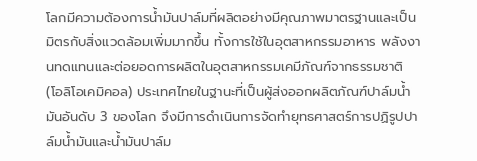โลกมีความต้องการน้ำมันปาล์มที่ผลิตอย่างมีคุณภาพมาตรฐานและเป็นมิตรกับสิ่งแวดล้อมเพิ่มมากขึ้น ทั้งการใช้ในอุตสาหกรรมอาหาร พลังงานทดแทนและต่อยอดการผลิตในอุตสาหกรรมเคมีภัณฑ์จากธรรมชาติ (โอลิโอเคมิคอล) ประเทศไทยในฐานะที่เป็นผู้ส่งออกผลิตภัณฑ์ปาล์มน้ำมันอันดับ 3 ของโลก จึงมีการดำเนินการจัดทำยุทธศาสตร์การปฏิรูปปาล์มน้ำมันและน้ำมันปาล์ม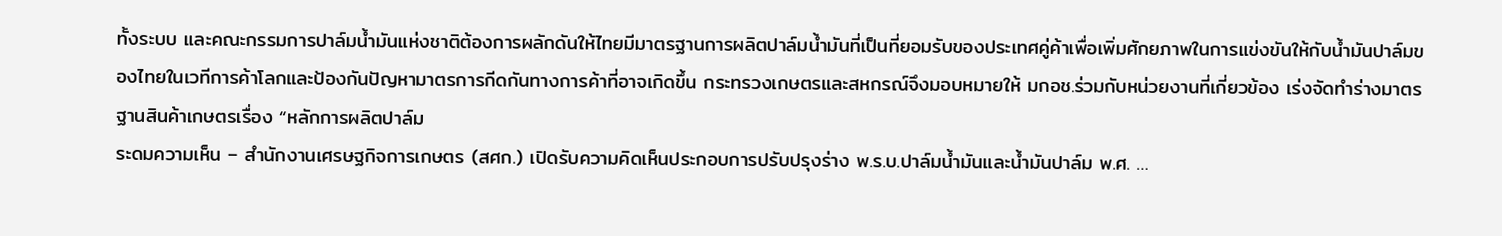ทั้งระบบ และคณะกรรมการปาล์มน้ำมันแห่งชาติต้องการผลักดันให้ไทยมีมาตรฐานการผลิตปาล์มน้ำมันที่เป็นที่ยอมรับของประเทศคู่ค้าเพื่อเพิ่มศักยภาพในการแข่งขันให้กับน้ำมันปาล์มของไทยในเวทีการค้าโลกและป้องกันปัญหามาตรการกีดกันทางการค้าที่อาจเกิดขึ้น กระทรวงเกษตรและสหกรณ์จึงมอบหมายให้ มกอช.ร่วมกับหน่วยงานที่เกี่ยวข้อง เร่งจัดทำร่างมาตรฐานสินค้าเกษตรเรื่อง “หลักการผลิตปาล์ม
ระดมความเห็น – สำนักงานเศรษฐกิจการเกษตร (สศก.) เปิดรับความคิดเห็นประกอบการปรับปรุงร่าง พ.ร.บ.ปาล์มน้ำมันและน้ำมันปาล์ม พ.ศ. …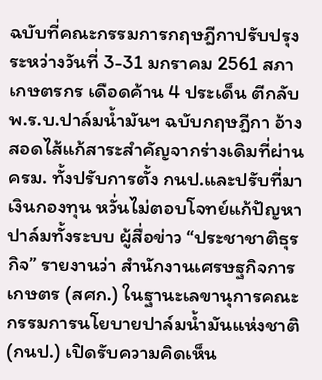ฉบับที่คณะกรรมการกฤษฎีกาปรับปรุง ระหว่างวันที่ 3-31 มกราคม 2561 สภาเกษตรกร เดือดค้าน 4 ประเด็น ตีกลับ พ.ร.บ.ปาล์มน้ำมันฯ ฉบับกฤษฎีกา อ้างสอดไส้แก้สาระสำคัญจากร่างเดิมที่ผ่าน ครม. ทั้งปรับการตั้ง กนป.และปรับที่มาเงินกองทุน หวั่นไม่ตอบโจทย์แก้ปัญหาปาล์มทั้งระบบ ผู้สื่อข่าว “ประชาชาติธุรกิจ” รายงานว่า สำนักงานเศรษฐกิจการเกษตร (สศก.) ในฐานะเลขานุการคณะกรรมการนโยบายปาล์มน้ำมันแห่งชาติ (กนป.) เปิดรับความคิดเห็น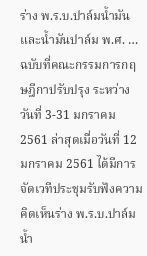ร่าง พ.ร.บ.ปาล์มน้ำมันและน้ำมันปาล์ม พ.ศ. … ฉบับที่คณะกรรมการกฤษฎีกาปรับปรุง ระหว่างวันที่ 3-31 มกราคม 2561 ล่าสุดเมื่อวันที่ 12 มกราคม 2561 ได้มีการจัดเวทีประชุมรับฟังความคิดเห็นร่าง พ.ร.บ.ปาล์มน้ำ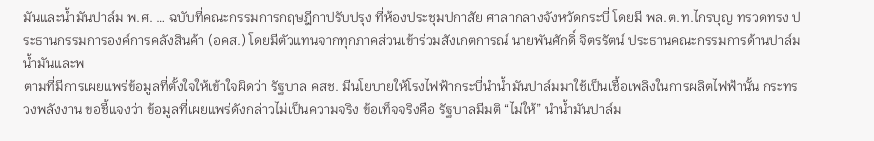มันและน้ำมันปาล์ม พ.ศ. … ฉบับที่คณะกรรมการกฤษฎีกาปรับปรุง ที่ห้องประชุมปกาสัย ศาลากลางจังหวัดกระบี่ โดยมี พล.ต.ท.ไกรบุญ ทรวดทรง ประธานกรรมการองค์การคลังสินค้า (อคส.) โดยมีตัวแทนจากทุกภาคส่วนเข้าร่วมสังเกตการณ์ นายพันศักดิ์ จิตรรัตน์ ประธานคณะกรรมการด้านปาล์มน้ำมันและพ
ตามที่มีการเผยแพร่ข้อมูลที่ตั้งใจให้เข้าใจผิดว่า รัฐบาล คสช. มีนโยบายให้โรงไฟฟ้ากระบี่นำน้ำมันปาล์มมาใช้เป็นเชื้อเพลิงในการผลิตไฟฟ้านั้น กระทรวงพลังงาน ขอชี้แจงว่า ข้อมูลที่เผยแพร่ดังกล่าวไม่เป็นความจริง ข้อเท็จจริงคือ รัฐบาลมีมติ “ไม่ให้” นำน้ำมันปาล์ม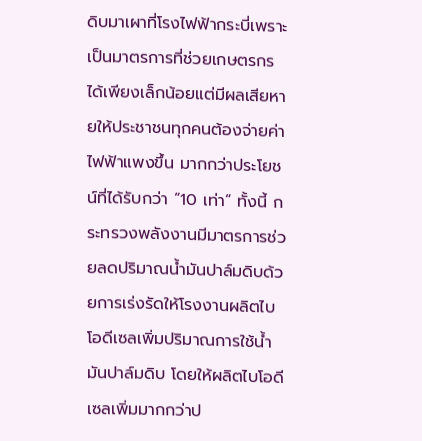ดิบมาเผาที่โรงไฟฟ้ากระบี่เพราะเป็นมาตรการที่ช่วยเกษตรกรได้เพียงเล็กน้อยแต่มีผลเสียหายให้ประชาชนทุกคนต้องจ่ายค่าไฟฟ้าแพงขึ้น มากกว่าประโยชน์ที่ได้รับกว่า “10 เท่า” ทั้งนี้ กระทรวงพลังงานมีมาตรการช่วยลดปริมาณน้ำมันปาล์มดิบด้วยการเร่งรัดให้โรงงานผลิตไบโอดีเซลเพิ่มปริมาณการใช้น้ำมันปาล์มดิบ โดยให้ผลิตไบโอดีเซลเพิ่มมากกว่าป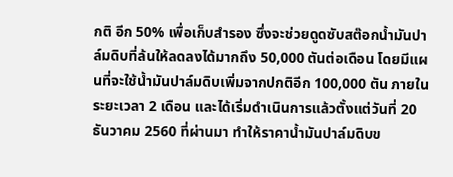กติ อีก 50% เพื่อเก็บสำรอง ซึ่งจะช่วยดูดซับสต๊อกน้ำมันปาล์มดิบที่ล้นให้ลดลงได้มากถึง 50,000 ตันต่อเดือน โดยมีแผนที่จะใช้น้ำมันปาล์มดิบเพิ่มจากปกติอีก 100,000 ตัน ภายในระยะเวลา 2 เดือน และได้เริ่มดำเนินการแล้วตั้งแต่วันที่ 20 ธันวาคม 2560 ที่ผ่านมา ทำให้ราคาน้ำมันปาล์มดิบข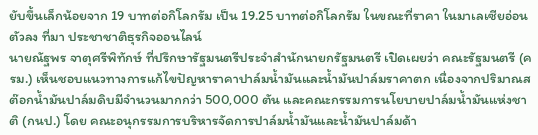ยับขึ้นเล็กน้อยจาก 19 บาทต่อกิโลกรัม เป็น 19.25 บาทต่อกิโลกรัม ในขณะที่ราคา ในมาเลเซียอ่อนตัวลง ที่มา ประชาชาติธุรกิจออนไลน์
นายณัฐพร จาตุศรีพิทักษ์ ที่ปรึกษารัฐมนตรีประจำสำนักนายกรัฐมนตรี เปิดเผยว่า คณะรัฐมนตรี (ครม.) เห็นชอบแนวทางการแก้ไขปัญหาราคาปาล์มน้ำมันและน้ำมันปาล์มราคาตก เนื่องจากปริมาณสต๊อกน้ำมันปาล์มดิบมีจำนวนมากกว่า 500,000 ตัน และคณะกรรมการนโยบายปาล์มน้ำมันแห่งชาติ (กนป.) โดย คณะอนุกรรมการบริหารจัดการปาล์มน้ำมันและน้ำมันปาล์มด้า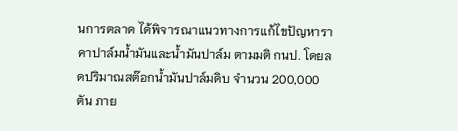นการตลาด ได้พิจารณาแนวทางการแก้ไขปัญหาราคาปาล์มน้ำมันและน้ำมันปาล์ม ตามมติ กนป. โดยลดปริมาณสต๊อกน้ำมันปาล์มดิบ จำนวน 200,000 ตัน ภาย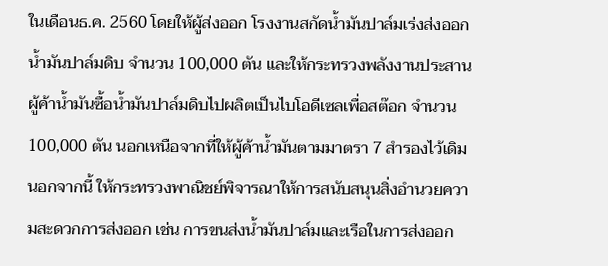ในเดือนธ.ค. 2560 โดยให้ผู้ส่งออก โรงงานสกัดน้ำมันปาล์มเร่งส่งออกน้ำมันปาล์มดิบ จำนวน 100,000 ตัน และให้กระทรวงพลังงานประสานผู้ค้าน้ำมันซื้อน้ำมันปาล์มดิบไปผลิตเป็นไบโอดีเซลเพื่อสต๊อก จำนวน 100,000 ตัน นอกเหนือจากที่ให้ผู้ค้าน้ำมันตามมาตรา 7 สำรองไว้เดิม นอกจากนี้ ให้กระทรวงพาณิชย์พิจารณาให้การสนับสนุนสิ่งอำนวยความสะดวกการส่งออก เช่น การขนส่งน้ำมันปาล์มและเรือในการส่งออก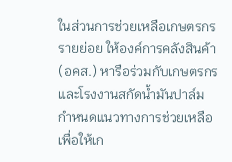ในส่วนการช่วยเหลือเกษตรกรรายย่อย ให้องค์การคลังสินค้า (อคส.) หารือร่วมกับเกษตรกรและโรงงานสกัดน้ำมันปาล์ม กำหนดแนวทางการช่วยเหลือเพื่อให้เก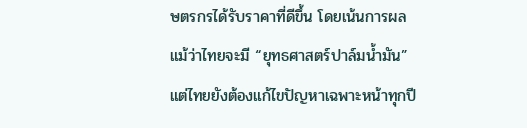ษตรกรได้รับราคาที่ดีขึ้น โดยเน้นการผล
แม้ว่าไทยจะมี “ยุทธศาสตร์ปาล์มน้ำมัน” แต่ไทยยังต้องแก้ไขปัญหาเฉพาะหน้าทุกปี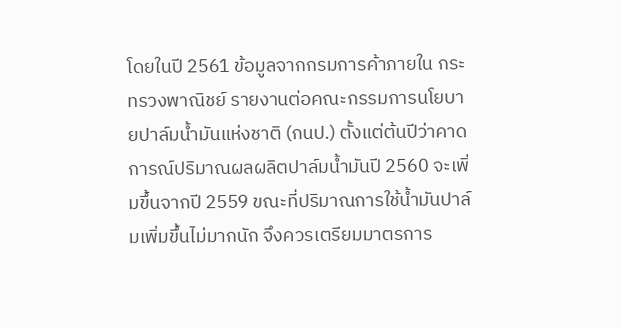โดยในปี 2561 ข้อมูลจากกรมการค้าภายใน กระทรวงพาณิชย์ รายงานต่อคณะกรรมการนโยบายปาล์มน้ำมันแห่งชาติ (กนป.) ตั้งแต่ต้นปีว่าคาดการณ์ปริมาณผลผลิตปาล์มน้ำมันปี 2560 จะเพิ่มขึ้นจากปี 2559 ขณะที่ปริมาณการใช้น้ำมันปาล์มเพิ่มขึ้นไม่มากนัก จึงควรเตรียมมาตรการ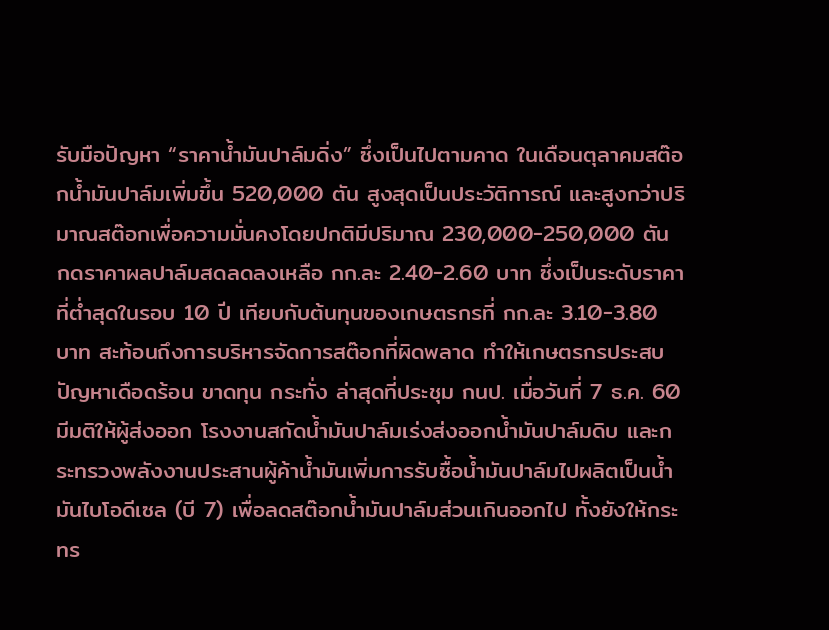รับมือปัญหา “ราคาน้ำมันปาล์มดิ่ง” ซึ่งเป็นไปตามคาด ในเดือนตุลาคมสต๊อกน้ำมันปาล์มเพิ่มขึ้น 520,000 ตัน สูงสุดเป็นประวัติการณ์ และสูงกว่าปริมาณสต๊อกเพื่อความมั่นคงโดยปกติมีปริมาณ 230,000-250,000 ตัน กดราคาผลปาล์มสดลดลงเหลือ กก.ละ 2.40-2.60 บาท ซึ่งเป็นระดับราคาที่ต่ำสุดในรอบ 10 ปี เทียบกับต้นทุนของเกษตรกรที่ กก.ละ 3.10-3.80 บาท สะท้อนถึงการบริหารจัดการสต๊อกที่ผิดพลาด ทำให้เกษตรกรประสบปัญหาเดือดร้อน ขาดทุน กระทั่ง ล่าสุดที่ประชุม กนป. เมื่อวันที่ 7 ธ.ค. 60 มีมติให้ผู้ส่งออก โรงงานสกัดน้ำมันปาล์มเร่งส่งออกน้ำมันปาล์มดิบ และกระทรวงพลังงานประสานผู้ค้าน้ำมันเพิ่มการรับซื้อน้ำมันปาล์มไปผลิตเป็นน้ำมันไบโอดีเซล (บี 7) เพื่อลดสต๊อกน้ำมันปาล์มส่วนเกินออกไป ทั้งยังให้กระทร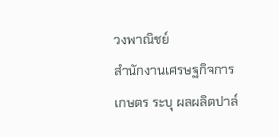วงพาณิชย์
สำนักงานเศรษฐกิจการเกษตร ระบุ ผลผลิตปาล์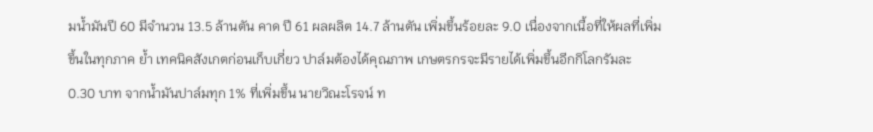มน้ำมันปี 60 มีจำนวน 13.5 ล้านตัน คาด ปี 61 ผลผลิต 14.7 ล้านตัน เพิ่มขึ้นร้อยละ 9.0 เนื่องจากเนื้อที่ให้ผลที่เพิ่มขึ้นในทุกภาค ย้ำ เทคนิคสังเกตก่อนเก็บเกี่ยว ปาล์มต้องได้คุณภาพ เกษตรกรจะมีรายได้เพิ่มขึ้นอีกกิโลกรัมละ 0.30 บาท จากน้ำมันปาล์มทุก 1% ที่เพิ่มขึ้น นายวิณะโรจน์ ท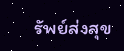รัพย์ส่งสุข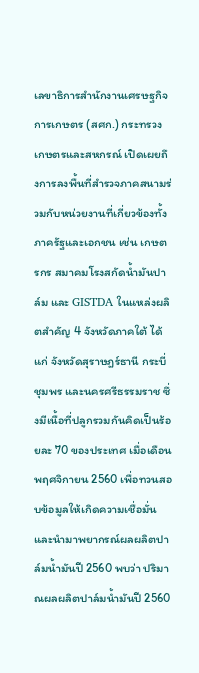เลขาธิการสำนักงานเศรษฐกิจการเกษตร (สศก.) กระทรวงเกษตรและสหกรณ์ เปิดเผยถึงการลงพื้นที่สำรวจภาคสนามร่วมกับหน่วยงานที่เกี่ยวข้องทั้งภาครัฐและเอกชน เช่น เกษตรกร สมาคมโรงสกัดน้ำมันปาล์ม และ GISTDA ในแหล่งผลิตสำคัญ 4 จังหวัดภาคใต้ ได้แก่ จังหวัดสุราษฎร์ธานี กระบี่ ชุมพร และนครศรีธรรมราช ซึ่งมีเนื้อที่ปลูกรวมกันคิดเป็นร้อยละ 70 ของประเทศ เมื่อเดือนพฤศจิกายน 2560 เพื่อทวนสอบข้อมูลให้เกิดความเชื่อมั่นและนำมาพยากรณ์ผลผลิตปาล์มน้ำมันปี 2560 พบว่า ปริมาณผลผลิตปาล์มน้ำมันปี 2560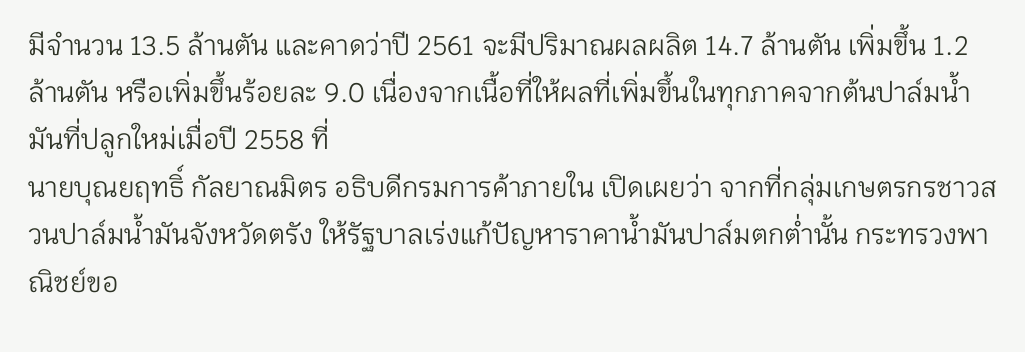มีจำนวน 13.5 ล้านตัน และคาดว่าปี 2561 จะมีปริมาณผลผลิต 14.7 ล้านตัน เพิ่มขึ้น 1.2 ล้านตัน หรือเพิ่มขึ้นร้อยละ 9.0 เนื่องจากเนื้อที่ให้ผลที่เพิ่มขึ้นในทุกภาคจากต้นปาล์มน้ำมันที่ปลูกใหม่เมื่อปี 2558 ที่
นายบุณยฤทธิ์ กัลยาณมิตร อธิบดีกรมการค้าภายใน เปิดเผยว่า จากที่กลุ่มเกษตรกรชาวสวนปาล์มน้ำมันจังหวัดตรัง ให้รัฐบาลเร่งแก้ปัญหาราคาน้ำมันปาล์มตกต่ำนั้น กระทรวงพาณิชย์ขอ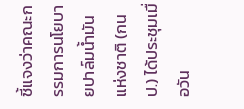ชี้แจงว่าคณะกรรมการนโยบายปาล์มน้ำมันแห่งชาติ (กนป.) ได้ประชุมเมื่อวัน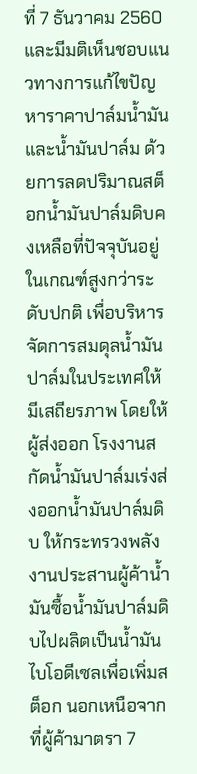ที่ 7 ธันวาคม 2560 และมีมติเห็นชอบแนวทางการแก้ไขปัญหาราคาปาล์มน้ำมันและน้ำมันปาล์ม ด้วยการลดปริมาณสต็อกน้ำมันปาล์มดิบคงเหลือที่ปัจจุบันอยู่ในเกณฑ์สูงกว่าระดับปกติ เพื่อบริหารจัดการสมดุลน้ำมันปาล์มในประเทศให้มีเสถียรภาพ โดยให้ผู้ส่งออก โรงงานสกัดน้ำมันปาล์มเร่งส่งออกน้ำมันปาล์มดิบ ให้กระทรวงพลังงานประสานผู้ค้าน้ำมันซื้อน้ำมันปาล์มดิบไปผลิตเป็นน้ำมันไบโอดีเซลเพื่อเพิ่มสต็อก นอกเหนือจากที่ผู้ค้ามาตรา 7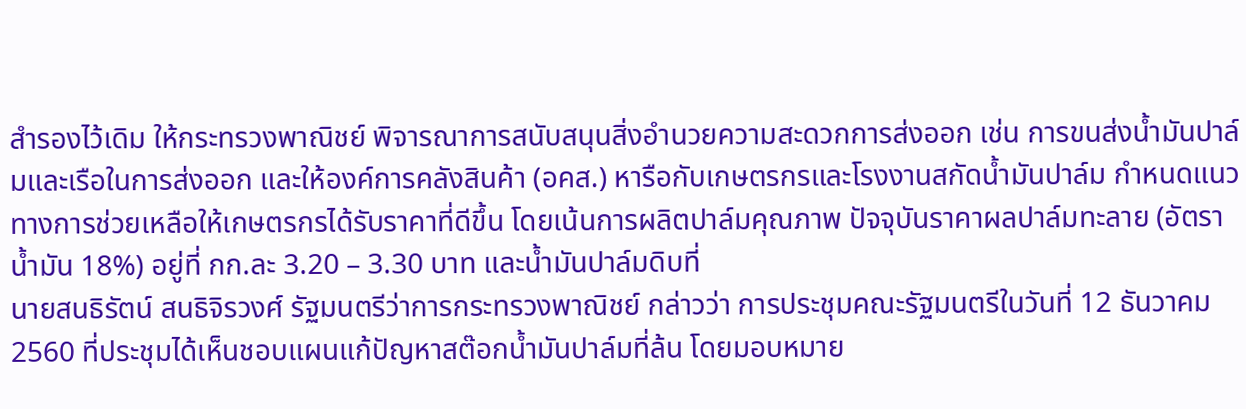สำรองไว้เดิม ให้กระทรวงพาณิชย์ พิจารณาการสนับสนุนสิ่งอำนวยความสะดวกการส่งออก เช่น การขนส่งน้ำมันปาล์มและเรือในการส่งออก และให้องค์การคลังสินค้า (อคส.) หารือกับเกษตรกรและโรงงานสกัดน้ำมันปาล์ม กำหนดแนวทางการช่วยเหลือให้เกษตรกรได้รับราคาที่ดีขึ้น โดยเน้นการผลิตปาล์มคุณภาพ ปัจจุบันราคาผลปาล์มทะลาย (อัตราน้ำมัน 18%) อยู่ที่ กก.ละ 3.20 – 3.30 บาท และน้ำมันปาล์มดิบที่
นายสนธิรัตน์ สนธิจิรวงศ์ รัฐมนตรีว่าการกระทรวงพาณิชย์ กล่าวว่า การประชุมคณะรัฐมนตรีในวันที่ 12 ธันวาคม 2560 ที่ประชุมได้เห็นชอบแผนแก้ปัญหาสต๊อกน้ำมันปาล์มที่ล้น โดยมอบหมาย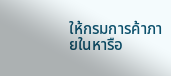ให้กรมการค้าภายในหารือ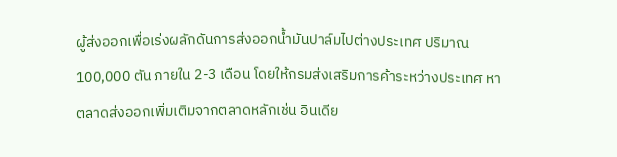ผู้ส่งออกเพื่อเร่งผลักดันการส่งออกน้ำมันปาล์มไปต่างประเทศ ปริมาณ 100,000 ตัน ภายใน 2-3 เดือน โดยให้กรมส่งเสริมการค้าระหว่างประเทศ หาตลาดส่งออกเพิ่มเติมจากตลาดหลักเช่น อินเดีย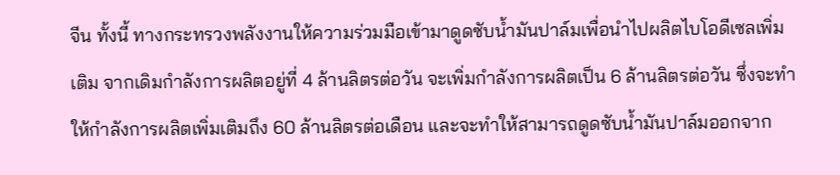จีน ทั้งนี้ ทางกระทรวงพลังงานให้ความร่วมมือเข้ามาดูดซับน้ำมันปาล์มเพื่อนำไปผลิตไบโอดีเซลเพิ่มเติม จากเดิมกำลังการผลิตอยู่ที่ 4 ล้านลิตรต่อวัน จะเพิ่มกำลังการผลิตเป็น 6 ล้านลิตรต่อวัน ซึ่งจะทำให้กำลังการผลิตเพิ่มเติมถึง 60 ล้านลิตรต่อเดือน และจะทำให้สามารถดูดซับน้ำมันปาล์มออกจาก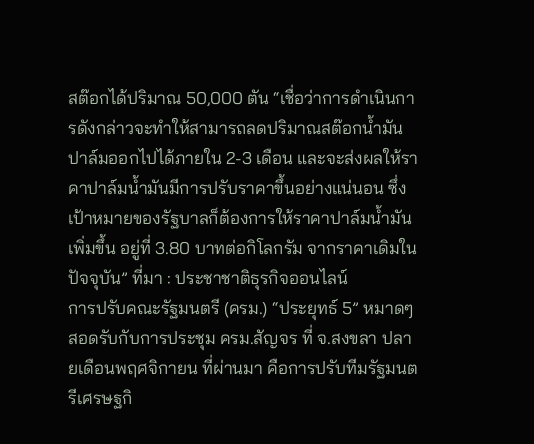สต๊อกได้ปริมาณ 50,000 ตัน “เชื่อว่าการดำเนินการดังกล่าวจะทำให้สามารถลดปริมาณสต๊อกน้ำมันปาล์มออกไปได้ภายใน 2-3 เดือน และจะส่งผลให้ราคาปาล์มน้ำมันมีการปรับราคาขึ้นอย่างแน่นอน ซึ่งเป้าหมายของรัฐบาลก็ต้องการให้ราคาปาล์มน้ำมันเพิ่มขึ้น อยู่ที่ 3.80 บาทต่อกิโลกรัม จากราคาเดิมในปัจจุบัน” ที่มา : ประชาชาติธุรกิจออนไลน์
การปรับคณะรัฐมนตรี (ครม.) “ประยุทธ์ 5” หมาดๆ สอดรับกับการประชุม ครม.สัญจร ที่ จ.สงขลา ปลายเดือนพฤศจิกายน ที่ผ่านมา คือการปรับทีมรัฐมนตรีเศรษฐกิ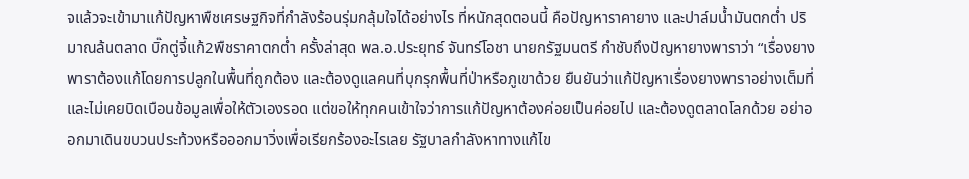จแล้วจะเข้ามาแก้ปัญหาพืชเศรษฐกิจที่กำลังร้อนรุ่มกลุ้มใจได้อย่างไร ที่หนักสุดตอนนี้ คือปัญหาราคายาง และปาล์มน้ำมันตกต่ำ ปริมาณล้นตลาด บิ๊กตู่จี้แก้2พืชราคาตกต่ำ ครั้งล่าสุด พล.อ.ประยุทธ์ จันทร์โอชา นายกรัฐมนตรี กำชับถึงปัญหายางพาราว่า “เรื่องยางพาราต้องแก้โดยการปลูกในพื้นที่ถูกต้อง และต้องดูแลคนที่บุกรุกพื้นที่ป่าหรือภูเขาด้วย ยืนยันว่าแก้ปัญหาเรื่องยางพาราอย่างเต็มที่ และไม่เคยบิดเบือนข้อมูลเพื่อให้ตัวเองรอด แต่ขอให้ทุกคนเข้าใจว่าการแก้ปัญหาต้องค่อยเป็นค่อยไป และต้องดูตลาดโลกด้วย อย่าออกมาเดินขบวนประท้วงหรือออกมาวิ่งเพื่อเรียกร้องอะไรเลย รัฐบาลกำลังหาทางแก้ไข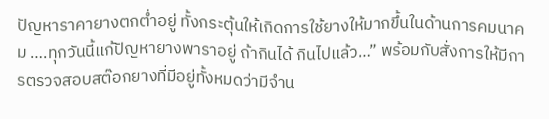ปัญหาราคายางตกต่ำอยู่ ทั้งกระตุ้นให้เกิดการใช้ยางให้มากขึ้นในด้านการคมนาคม ….ทุกวันนี้แก้ปัญหายางพาราอยู่ ถ้ากินได้ กินไปแล้ว…” พร้อมกับสั่งการให้มีการตรวจสอบสต๊อกยางที่มีอยู่ทั้งหมดว่ามีจำน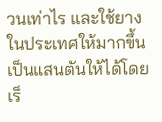วนเท่าไร และใช้ยางในประเทศให้มากขึ้นเป็นแสนตันให้ได้โดยเร็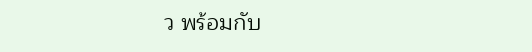ว พร้อมกับ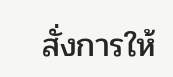สั่งการให้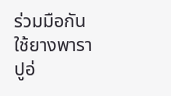ร่วมมือกันใช้ยางพาราปูอ่